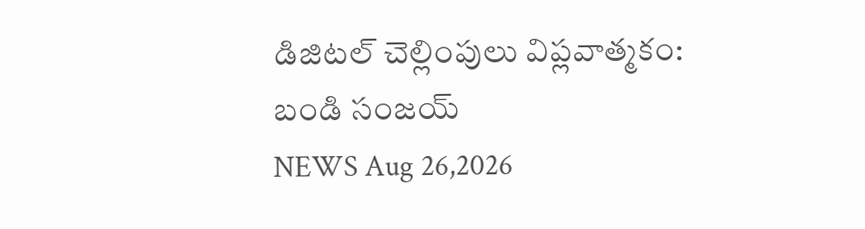డిజిటల్ చెల్లింపులు విప్లవాత్మకం: బండి సంజయ్
NEWS Aug 26,2026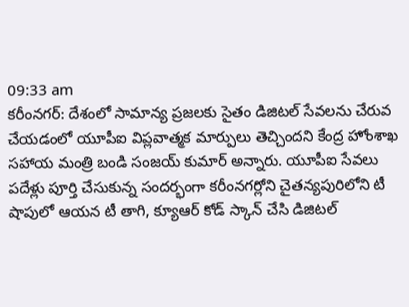09:33 am
కరీంనగర్: దేశంలో సామాన్య ప్రజలకు సైతం డిజిటల్ సేవలను చేరువ చేయడంలో యూపీఐ విప్లవాత్మక మార్పులు తెచ్చిందని కేంద్ర హోంశాఖ సహాయ మంత్రి బండి సంజయ్ కుమార్ అన్నారు. యూపీఐ సేవలు పదేళ్లు పూర్తి చేసుకున్న సందర్భంగా కరీంనగర్లోని చైతన్యపురిలోని టీ షాపులో ఆయన టీ తాగి, క్యూఆర్ కోడ్ స్కాన్ చేసి డిజిటల్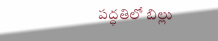పద్ధతిలో బిల్లు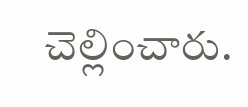చెల్లించారు.